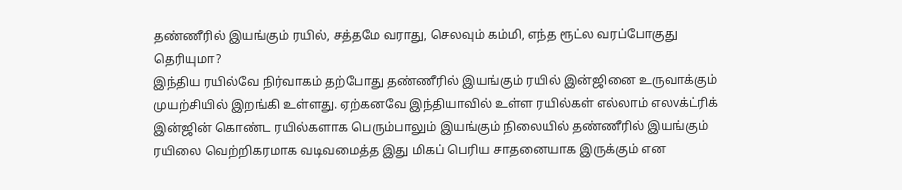தண்ணீரில் இயங்கும் ரயில், சத்தமே வராது, செலவும் கம்மி, எந்த ரூட்ல வரப்போகுது தெரியுமா?
இந்திய ரயில்வே நிர்வாகம் தற்போது தண்ணீரில் இயங்கும் ரயில் இன்ஜினை உருவாக்கும் முயற்சியில் இறங்கி உள்ளது. ஏற்கனவே இந்தியாவில் உள்ள ரயில்கள் எல்லாம் எலvக்ட்ரிக் இன்ஜின் கொண்ட ரயில்களாக பெரும்பாலும் இயங்கும் நிலையில் தண்ணீரில் இயங்கும் ரயிலை வெற்றிகரமாக வடிவமைத்த இது மிகப் பெரிய சாதனையாக இருக்கும் என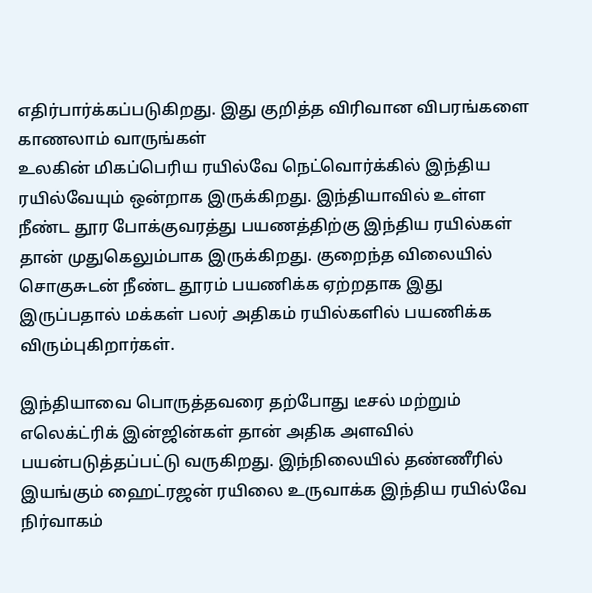எதிர்பார்க்கப்படுகிறது. இது குறித்த விரிவான விபரங்களை காணலாம் வாருங்கள்
உலகின் மிகப்பெரிய ரயில்வே நெட்வொர்க்கில் இந்திய ரயில்வேயும் ஒன்றாக இருக்கிறது. இந்தியாவில் உள்ள நீண்ட தூர போக்குவரத்து பயணத்திற்கு இந்திய ரயில்கள் தான் முதுகெலும்பாக இருக்கிறது. குறைந்த விலையில் சொகுசுடன் நீண்ட தூரம் பயணிக்க ஏற்றதாக இது இருப்பதால் மக்கள் பலர் அதிகம் ரயில்களில் பயணிக்க விரும்புகிறார்கள்.

இந்தியாவை பொருத்தவரை தற்போது டீசல் மற்றும் எலெக்ட்ரிக் இன்ஜின்கள் தான் அதிக அளவில் பயன்படுத்தப்பட்டு வருகிறது. இந்நிலையில் தண்ணீரில் இயங்கும் ஹைட்ரஜன் ரயிலை உருவாக்க இந்திய ரயில்வே நிர்வாகம்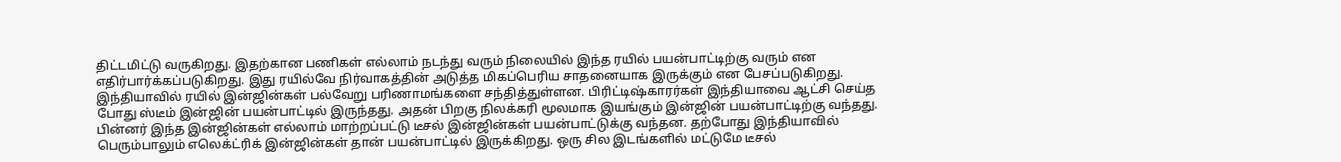திட்டமிட்டு வருகிறது. இதற்கான பணிகள் எல்லாம் நடந்து வரும் நிலையில் இந்த ரயில் பயன்பாட்டிற்கு வரும் என எதிர்பார்க்கப்படுகிறது. இது ரயில்வே நிர்வாகத்தின் அடுத்த மிகப்பெரிய சாதனையாக இருக்கும் என பேசப்படுகிறது.
இந்தியாவில் ரயில் இன்ஜின்கள் பல்வேறு பரிணாமங்களை சந்தித்துள்ளன. பிரிட்டிஷ்காரர்கள் இந்தியாவை ஆட்சி செய்த போது ஸ்டீம் இன்ஜின் பயன்பாட்டில் இருந்தது. அதன் பிறகு நிலக்கரி மூலமாக இயங்கும் இன்ஜின் பயன்பாட்டிற்கு வந்தது. பின்னர் இந்த இன்ஜின்கள் எல்லாம் மாற்றப்பட்டு டீசல் இன்ஜின்கள் பயன்பாட்டுக்கு வந்தன. தற்போது இந்தியாவில் பெரும்பாலும் எலெக்ட்ரிக் இன்ஜின்கள் தான் பயன்பாட்டில் இருக்கிறது. ஒரு சில இடங்களில் மட்டுமே டீசல்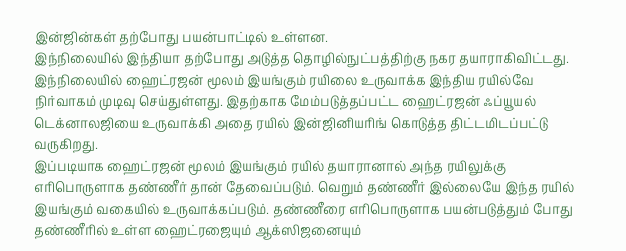இன்ஜின்கள் தற்போது பயன்பாட்டில் உள்ளன.
இந்நிலையில் இந்தியா தற்போது அடுத்த தொழில்நுட்பத்திற்கு நகர தயாராகிவிட்டது. இந்நிலையில் ஹைட்ரஜன் மூலம் இயங்கும் ரயிலை உருவாக்க இந்திய ரயில்வே நிர்வாகம் முடிவு செய்துள்ளது. இதற்காக மேம்படுத்தப்பட்ட ஹைட்ரஜன் ஃப்யூயல் டெக்னாலஜியை உருவாக்கி அதை ரயில் இன்ஜினியரிங் கொடுத்த திட்டமிடப்பட்டு வருகிறது.
இப்படியாக ஹைட்ரஜன் மூலம் இயங்கும் ரயில் தயாரானால் அந்த ரயிலுக்கு எரிபொருளாக தண்ணீர் தான் தேவைப்படும். வெறும் தண்ணீர் இல்லையே இந்த ரயில் இயங்கும் வகையில் உருவாக்கப்படும். தண்ணீரை எரிபொருளாக பயன்படுத்தும் போது தண்ணீரில் உள்ள ஹைட்ரஜையும் ஆக்ஸிஜனையும்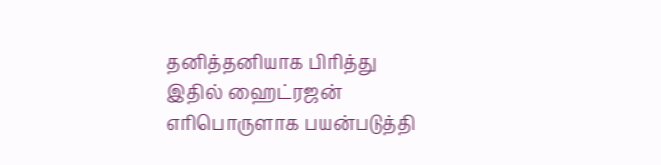தனித்தனியாக பிரித்து இதில் ஹைட்ரஜன் எரிபொருளாக பயன்படுத்தி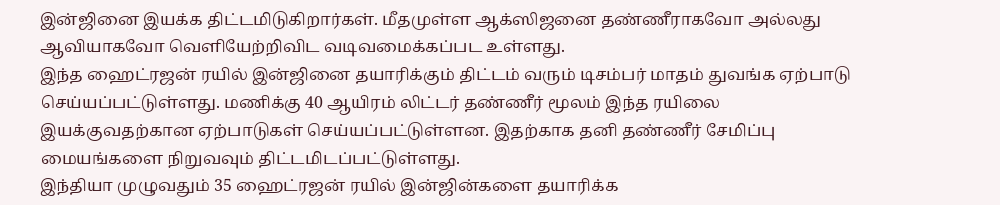இன்ஜினை இயக்க திட்டமிடுகிறார்கள். மீதமுள்ள ஆக்ஸிஜனை தண்ணீராகவோ அல்லது ஆவியாகவோ வெளியேற்றிவிட வடிவமைக்கப்பட உள்ளது.
இந்த ஹைட்ரஜன் ரயில் இன்ஜினை தயாரிக்கும் திட்டம் வரும் டிசம்பர் மாதம் துவங்க ஏற்பாடு செய்யப்பட்டுள்ளது. மணிக்கு 40 ஆயிரம் லிட்டர் தண்ணீர் மூலம் இந்த ரயிலை இயக்குவதற்கான ஏற்பாடுகள் செய்யப்பட்டுள்ளன. இதற்காக தனி தண்ணீர் சேமிப்பு மையங்களை நிறுவவும் திட்டமிடப்பட்டுள்ளது.
இந்தியா முழுவதும் 35 ஹைட்ரஜன் ரயில் இன்ஜின்களை தயாரிக்க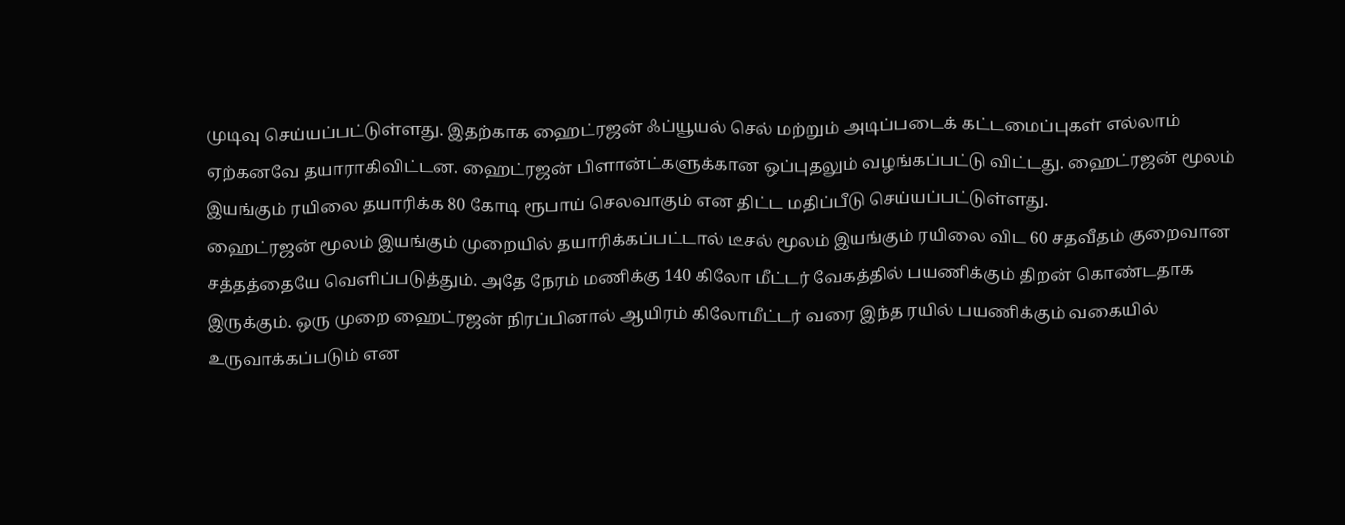முடிவு செய்யப்பட்டுள்ளது. இதற்காக ஹைட்ரஜன் ஃப்யூயல் செல் மற்றும் அடிப்படைக் கட்டமைப்புகள் எல்லாம் ஏற்கனவே தயாராகிவிட்டன. ஹைட்ரஜன் பிளான்ட்களுக்கான ஒப்புதலும் வழங்கப்பட்டு விட்டது. ஹைட்ரஜன் மூலம் இயங்கும் ரயிலை தயாரிக்க 80 கோடி ரூபாய் செலவாகும் என திட்ட மதிப்பீடு செய்யப்பட்டுள்ளது.
ஹைட்ரஜன் மூலம் இயங்கும் முறையில் தயாரிக்கப்பட்டால் டீசல் மூலம் இயங்கும் ரயிலை விட 60 சதவீதம் குறைவான சத்தத்தையே வெளிப்படுத்தும். அதே நேரம் மணிக்கு 140 கிலோ மீட்டர் வேகத்தில் பயணிக்கும் திறன் கொண்டதாக இருக்கும். ஒரு முறை ஹைட்ரஜன் நிரப்பினால் ஆயிரம் கிலோமீட்டர் வரை இந்த ரயில் பயணிக்கும் வகையில் உருவாக்கப்படும் என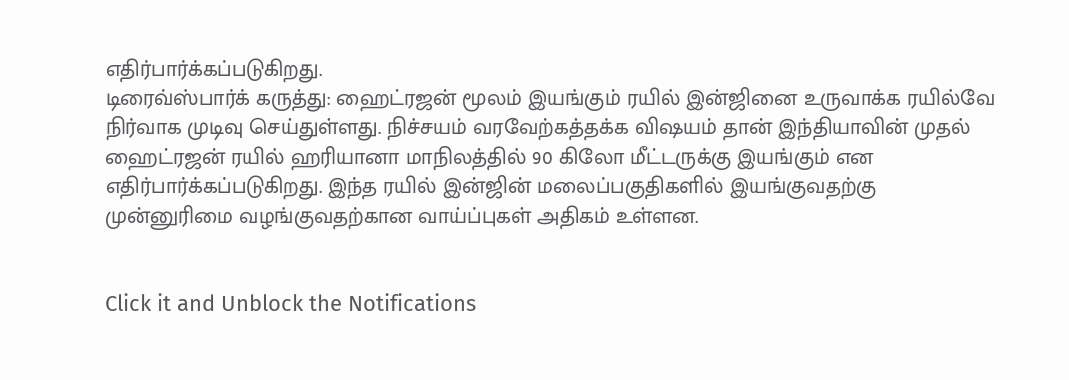எதிர்பார்க்கப்படுகிறது.
டிரைவ்ஸ்பார்க் கருத்து: ஹைட்ரஜன் மூலம் இயங்கும் ரயில் இன்ஜினை உருவாக்க ரயில்வே நிர்வாக முடிவு செய்துள்ளது. நிச்சயம் வரவேற்கத்தக்க விஷயம் தான் இந்தியாவின் முதல் ஹைட்ரஜன் ரயில் ஹரியானா மாநிலத்தில் 90 கிலோ மீட்டருக்கு இயங்கும் என எதிர்பார்க்கப்படுகிறது. இந்த ரயில் இன்ஜின் மலைப்பகுதிகளில் இயங்குவதற்கு முன்னுரிமை வழங்குவதற்கான வாய்ப்புகள் அதிகம் உள்ளன.


Click it and Unblock the Notifications